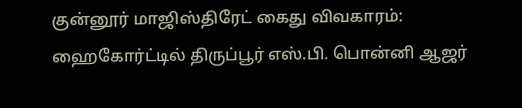குன்னூர் மாஜிஸ்திரேட் கைது விவகாரம்: ஹைகோர்ட்டில் திருப்பூர் எஸ்.பி. பொன்னி ஆஜர்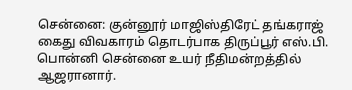சென்னை: குன்னூர் மாஜிஸ்திரேட் தங்கராஜ் கைது விவகாரம் தொடர்பாக திருப்பூர் எஸ்.பி. பொன்னி சென்னை உயர் நீதிமன்றத்தில் ஆஜரானார்.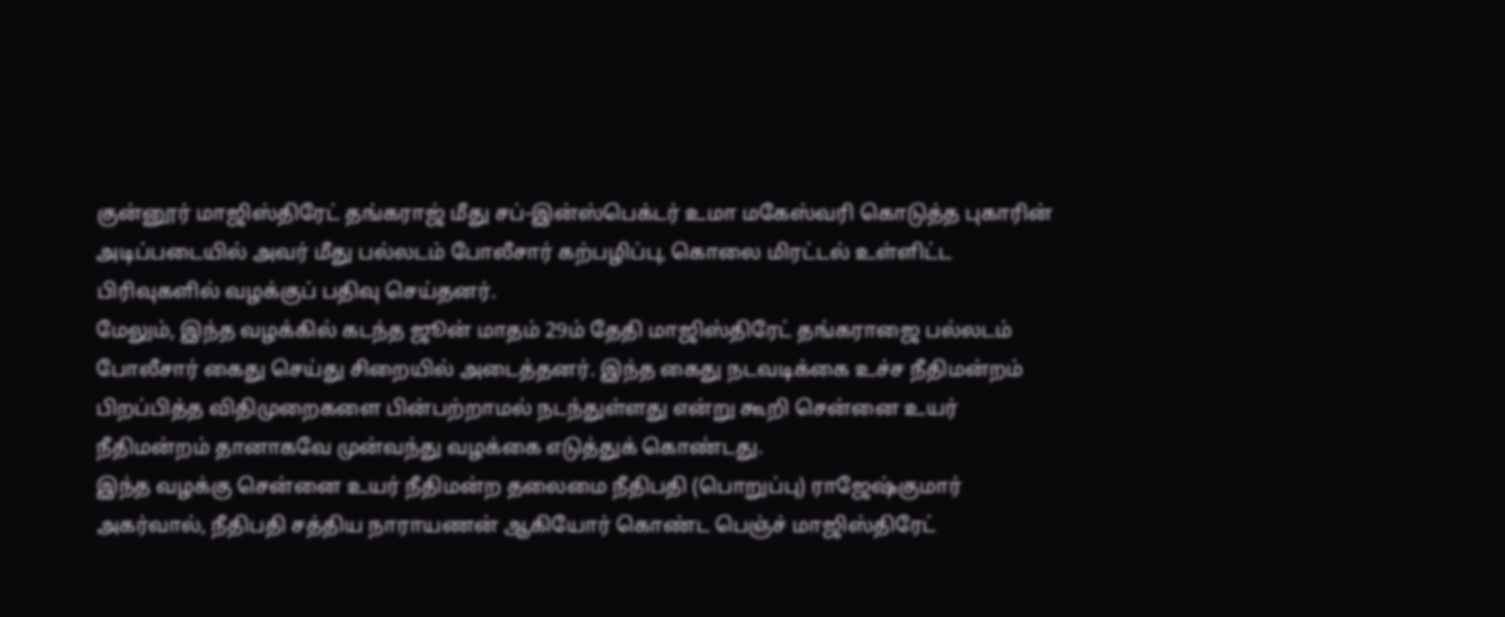குன்னூர் மாஜிஸ்திரேட் தங்கராஜ் மீது சப்-இன்ஸ்பெக்டர் உமா மகேஸ்வரி கொடுத்த புகாரின் அடிப்படையில் அவர் மீது பல்லடம் போலீசார் கற்பழிப்பு, கொலை மிரட்டல் உள்ளிட்ட பிரிவுகளில் வழக்குப் பதிவு செய்தனர்.
மேலும், இந்த வழக்கில் கடந்த ஜூன் மாதம் 29ம் தேதி மாஜிஸ்திரேட் தங்கராஜை பல்லடம் போலீசார் கைது செய்து சிறையில் அடைத்தனர். இந்த கைது நடவடிக்கை உச்ச நீதிமன்றம் பிறப்பித்த விதிமுறைகளை பின்பற்றாமல் நடந்துள்ளது என்று கூறி சென்னை உயர் நீதிமன்றம் தானாகவே முன்வந்து வழக்கை எடுத்துக் கொண்டது.
இந்த வழக்கு சென்னை உயர் நீதிமன்ற தலைமை நீதிபதி (பொறுப்பு) ராஜேஷ்குமார் அகர்வால், நீதிபதி சத்திய நாராயணன் ஆகியோர் கொண்ட பெஞ்ச் மாஜிஸ்திரேட்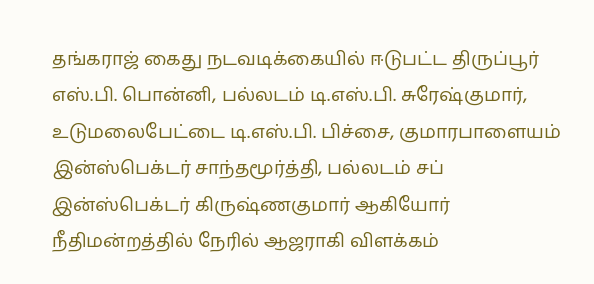தங்கராஜ் கைது நடவடிக்கையில் ஈடுபட்ட திருப்பூர் எஸ்.பி. பொன்னி, பல்லடம் டி.எஸ்.பி. சுரேஷ்குமார், உடுமலைபேட்டை டி.எஸ்.பி. பிச்சை, குமாரபாளையம் இன்ஸ்பெக்டர் சாந்தமூர்த்தி, பல்லடம் சப் இன்ஸ்பெக்டர் கிருஷ்ணகுமார் ஆகியோர் நீதிமன்றத்தில் நேரில் ஆஜராகி விளக்கம்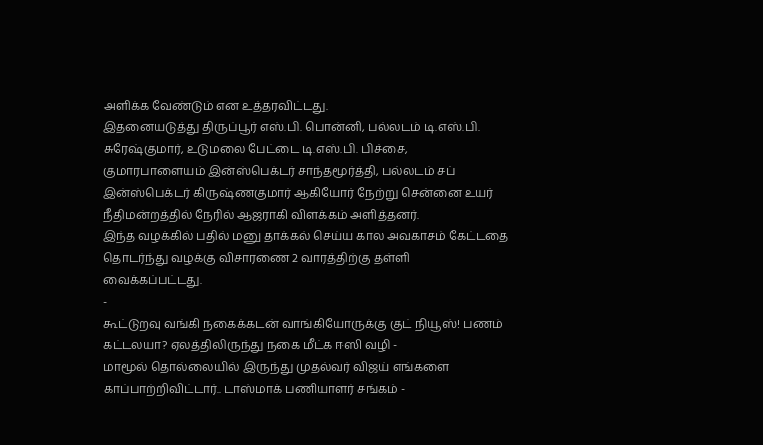அளிக்க வேண்டும் என உத்தரவிட்டது.
இதனையடுத்து திருப்பூர் எஸ்.பி. பொன்னி, பல்லடம் டி.எஸ்.பி. சுரேஷ்குமார், உடுமலை பேட்டை டி.எஸ்.பி. பிச்சை, குமாரபாளையம் இன்ஸ்பெக்டர் சாந்தமூர்த்தி, பல்லடம் சப் இன்ஸ்பெக்டர் கிருஷ்ணகுமார் ஆகியோர் நேற்று சென்னை உயர் நீதிமன்றத்தில் நேரில் ஆஜராகி விளக்கம் அளித்தனர்.
இந்த வழக்கில் பதில் மனு தாக்கல் செய்ய கால அவகாசம் கேட்டதை தொடர்ந்து வழக்கு விசாரணை 2 வாரத்திற்கு தள்ளி வைக்கப்பட்டது.
-
கூட்டுறவு வங்கி நகைக்கடன் வாங்கியோருக்கு குட் நியூஸ்! பணம் கட்டலயா? ஏலத்திலிருந்து நகை மீட்க ஈஸி வழி -
மாமூல் தொல்லையில் இருந்து முதல்வர் விஜய் எங்களை காப்பாற்றிவிட்டார்.. டாஸ்மாக் பணியாளர் சங்கம் -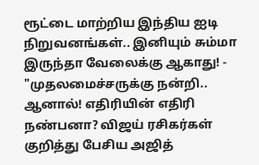ரூட்டை மாற்றிய இந்திய ஐடி நிறுவனங்கள்.. இனியும் சும்மா இருந்தா வேலைக்கு ஆகாது! -
"முதலமைச்சருக்கு நன்றி.. ஆனால்! எதிரியின் எதிரி நண்பனா? விஜய் ரசிகர்கள் குறித்து பேசிய அஜித்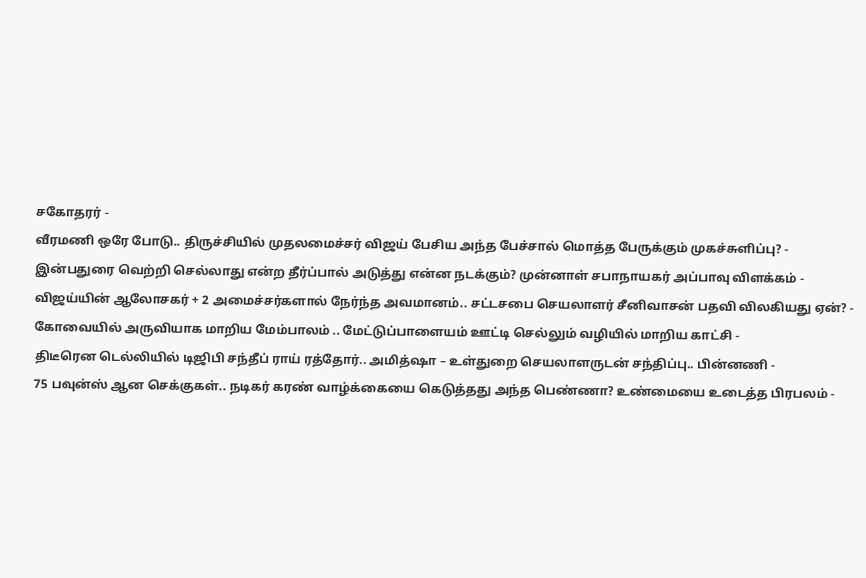சகோதரர் -
வீரமணி ஒரே போடு.. திருச்சியில் முதலமைச்சர் விஜய் பேசிய அந்த பேச்சால் மொத்த பேருக்கும் முகச்சுளிப்பு? -
இன்பதுரை வெற்றி செல்லாது என்ற தீர்ப்பால் அடுத்து என்ன நடக்கும்? முன்னாள் சபாநாயகர் அப்பாவு விளக்கம் -
விஜய்யின் ஆலோசகர் + 2 அமைச்சர்களால் நேர்ந்த அவமானம்.. சட்டசபை செயலாளர் சீனிவாசன் பதவி விலகியது ஏன்? -
கோவையில் அருவியாக மாறிய மேம்பாலம் .. மேட்டுப்பாளையம் ஊட்டி செல்லும் வழியில் மாறிய காட்சி -
திடீரென டெல்லியில் டிஜிபி சந்தீப் ராய் ரத்தோர்.. அமித்ஷா – உள்துறை செயலாளருடன் சந்திப்பு.. பின்னணி -
75 பவுன்ஸ் ஆன செக்குகள்.. நடிகர் கரண் வாழ்க்கையை கெடுத்தது அந்த பெண்ணா? உண்மையை உடைத்த பிரபலம் -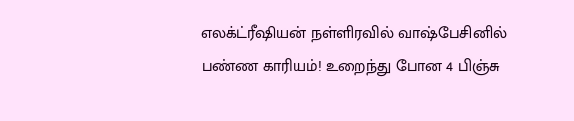எலக்ட்ரீஷியன் நள்ளிரவில் வாஷ்பேசினில் பண்ண காரியம்! உறைந்து போன 4 பிஞ்சு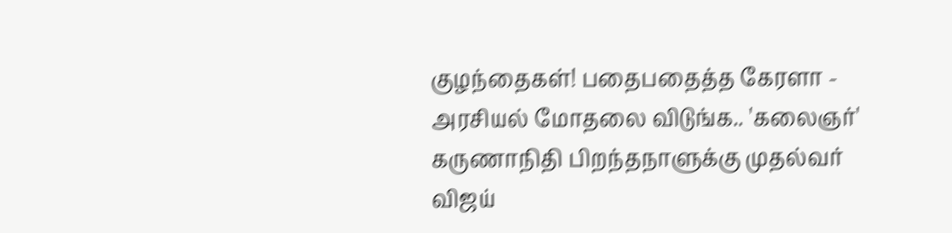குழந்தைகள்! பதைபதைத்த கேரளா -
அரசியல் மோதலை விடுங்க.. 'கலைஞர்' கருணாநிதி பிறந்தநாளுக்கு முதல்வர் விஜய்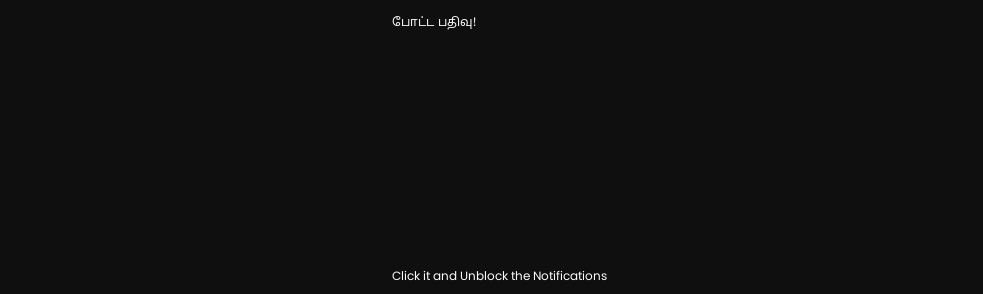போட்ட பதிவு!












Click it and Unblock the Notifications